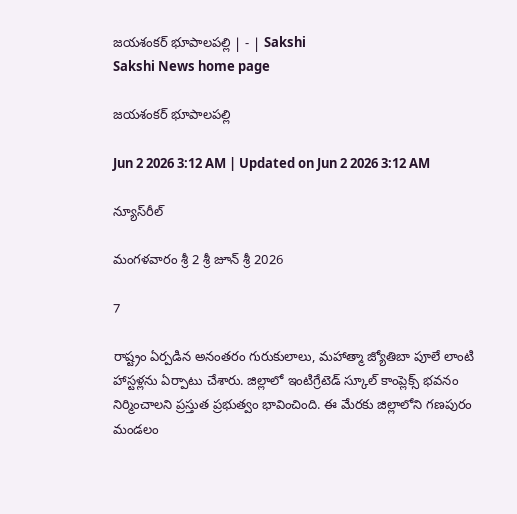జయశంకర్‌ భూపాలపల్లి | - | Sakshi
Sakshi News home page

జయశంకర్‌ భూపాలపల్లి

Jun 2 2026 3:12 AM | Updated on Jun 2 2026 3:12 AM

న్యూస్‌రీల్‌

మంగళవారం శ్రీ 2 శ్రీ జూన్‌ శ్రీ 2026

7

రాష్ట్రం ఏర్పడిన అనంతరం గురుకులాలు, మహాత్మా జ్యోతిబా పూలే లాంటి హాస్టళ్లను ఏర్పాటు చేశారు. జిల్లాలో ఇంటిగ్రేటెడ్‌ స్కూల్‌ కాంప్లెక్స్‌ భవనం నిర్మించాలని ప్రస్తుత ప్రభుత్వం భావించింది. ఈ మేరకు జిల్లాలోని గణపురం మండలం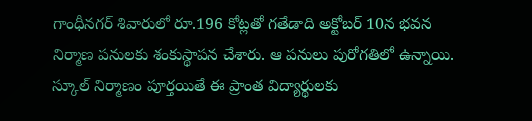గాంధీనగర్‌ శివారులో రూ.196 కోట్లతో గతేడాది అక్టోబర్‌ 10న భవన నిర్మాణ పనులకు శంకుస్థాపన చేశారు. ఆ పనులు పురోగతిలో ఉన్నాయి. స్కూల్‌ నిర్మాణం పూర్తయితే ఈ ప్రాంత విద్యార్థులకు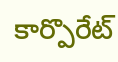కార్పొరేట్‌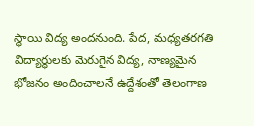స్థాయి విద్య అందనుంది. పేద, మధ్యతరగతి విద్యార్థులకు మెరుగైన విద్య, నాణ్యమైన భోజనం అందించాలనే ఉద్దేశంతో తెలంగాణ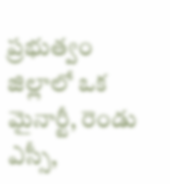ప్రభుత్వం జిల్లాలో ఒక మైనార్టీ, రెండు ఎస్సీ,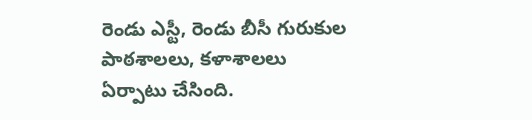రెండు ఎస్టీ, రెండు బీసీ గురుకుల పాఠశాలలు, కళాశాలలు ఏర్పాటు చేసింది.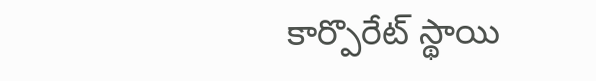కార్పొరేట్‌ స్థాయి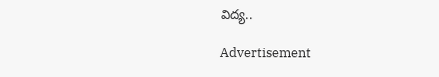విద్య..

Advertisement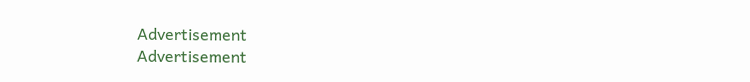Advertisement
Advertisement